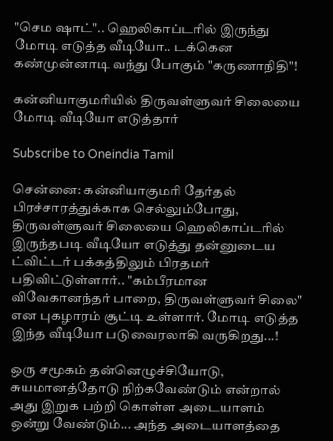"செம ஷாட்".. ஹெலிகாப்டரில் இருந்து மோடி எடுத்த வீடியோ.. டக்கென கண்முன்னாடி வந்து போகும் "கருணாநிதி"!

கன்னியாகுமரியில் திருவள்ளுவர் சிலையை மோடி வீடியோ எடுத்தார்

Subscribe to Oneindia Tamil

சென்னை: கன்னியாகுமரி தேர்தல் பிரச்சாரத்துக்காக செல்லும்போது, திருவள்ளுவர் சிலையை ஹெலிகாப்டரில் இருந்தபடி வீடியோ எடுத்து தன்னுடைய ட்விட்டர் பக்கத்திலும் பிரதமர் பதிவிட்டுள்ளார்.. "கம்பீரமான விவேகானந்தர் பாறை, திருவள்ளுவர் சிலை" என புகழாரம் சூட்டி உள்ளார். மோடி எடுத்த இந்த வீடியோ படுவைரலாகி வருகிறது...!

ஒரு சமூகம் தன்னெழுச்சியோடு, சுயமானத்தோடு நிற்கவேண்டும் என்றால் அது இறுக பற்றி கொள்ள அடையாளம் ஒன்று வேண்டும்... அந்த அடையாளத்தை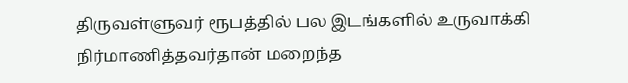திருவள்ளுவர் ரூபத்தில் பல இடங்களில் உருவாக்கி நிர்மாணித்தவர்தான் மறைந்த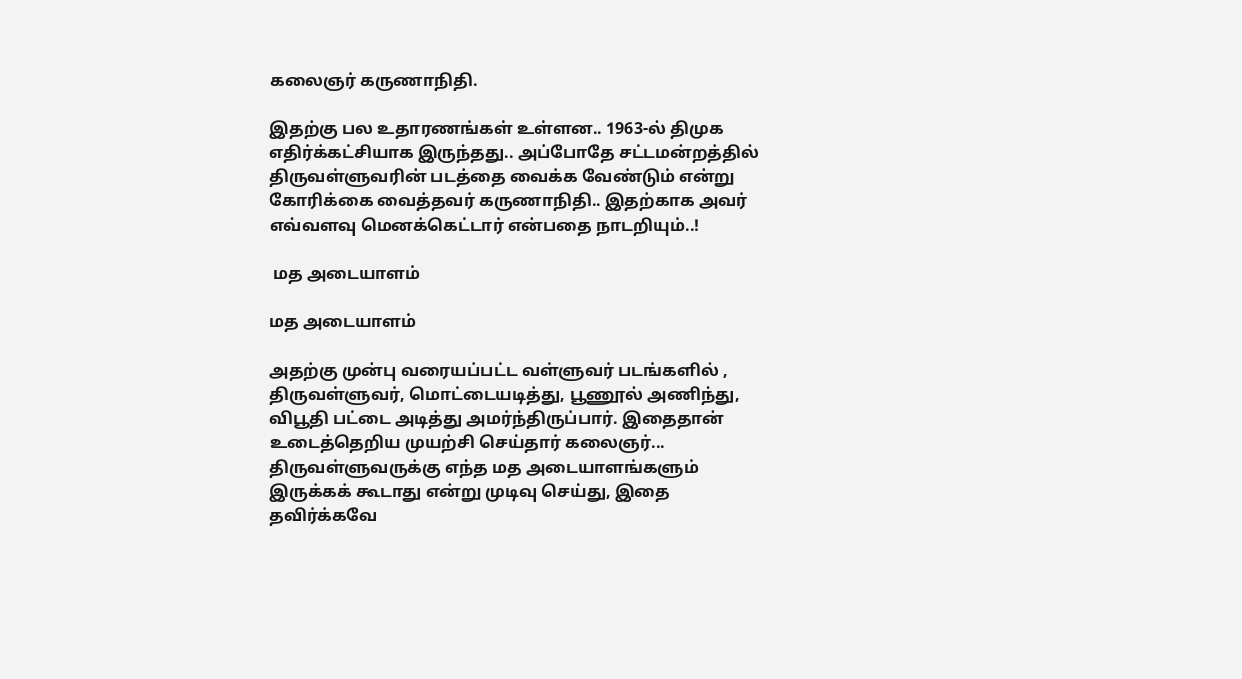கலைஞர் கருணாநிதி.

இதற்கு பல உதாரணங்கள் உள்ளன.. 1963-ல் திமுக எதிர்க்கட்சியாக இருந்தது.. அப்போதே சட்டமன்றத்தில் திருவள்ளுவரின் படத்தை வைக்க வேண்டும் என்று கோரிக்கை வைத்தவர் கருணாநிதி.. இதற்காக அவர் எவ்வளவு மெனக்கெட்டார் என்பதை நாடறியும்..!

 மத அடையாளம்

மத அடையாளம்

அதற்கு முன்பு வரையப்பட்ட வள்ளுவர் படங்களில் , திருவள்ளுவர், மொட்டையடித்து, பூணூல் அணிந்து, விபூதி பட்டை அடித்து அமர்ந்திருப்பார். இதைதான் உடைத்தெறிய முயற்சி செய்தார் கலைஞர்... திருவள்ளுவருக்கு எந்த மத அடையாளங்களும் இருக்கக் கூடாது என்று முடிவு செய்து, இதை தவிர்க்கவே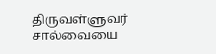திருவள்ளுவர் சால்வையை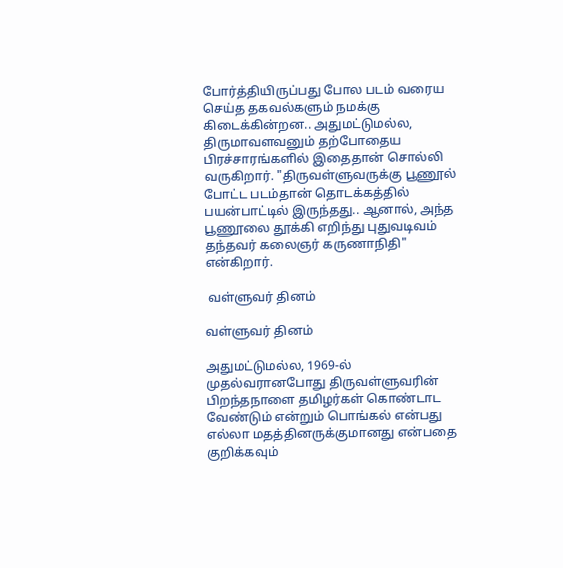போர்த்தியிருப்பது போல படம் வரைய செய்த தகவல்களும் நமக்கு கிடைக்கின்றன.. அதுமட்டுமல்ல, திருமாவளவனும் தற்போதைய பிரச்சாரங்களில் இதைதான் சொல்லி வருகிறார். "திருவள்ளுவருக்கு பூணூல் போட்ட படம்தான் தொடக்கத்தில் பயன்பாட்டில் இருந்தது.. ஆனால், அந்த பூணூலை தூக்கி எறிந்து புதுவடிவம் தந்தவர் கலைஞர் கருணாநிதி" என்கிறார்.

 வள்ளுவர் தினம்

வள்ளுவர் தினம்

அதுமட்டுமல்ல, 1969-ல் முதல்வரானபோது திருவள்ளுவரின் பிறந்தநாளை தமிழர்கள் கொண்டாட வேண்டும் என்றும் பொங்கல் என்பது எல்லா மதத்தினருக்குமானது என்பதை குறிக்கவும்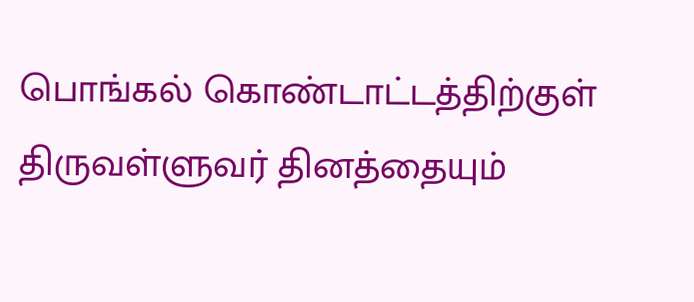பொங்கல் கொண்டாட்டத்திற்குள் திருவள்ளுவர் தினத்தையும்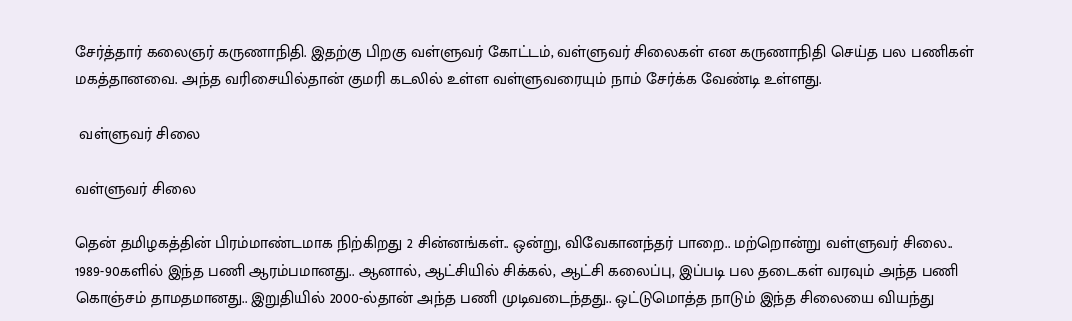சேர்த்தார் கலைஞர் கருணாநிதி. இதற்கு பிறகு வள்ளுவர் கோட்டம், வள்ளுவர் சிலைகள் என கருணாநிதி செய்த பல பணிகள் மகத்தானவை. அந்த வரிசையில்தான் குமரி கடலில் உள்ள வள்ளுவரையும் நாம் சேர்க்க வேண்டி உள்ளது.

 வள்ளுவர் சிலை

வள்ளுவர் சிலை

தென் தமிழகத்தின் பிரம்மாண்டமாக நிற்கிறது 2 சின்னங்கள்.. ஒன்று, விவேகானந்தர் பாறை.. மற்றொன்று வள்ளுவர் சிலை.. 1989-90களில் இந்த பணி ஆரம்பமானது.. ஆனால், ஆட்சியில் சிக்கல், ஆட்சி கலைப்பு, இப்படி பல தடைகள் வரவும் அந்த பணி கொஞ்சம் தாமதமானது.. இறுதியில் 2000-ல்தான் அந்த பணி முடிவடைந்தது.. ஒட்டுமொத்த நாடும் இந்த சிலையை வியந்து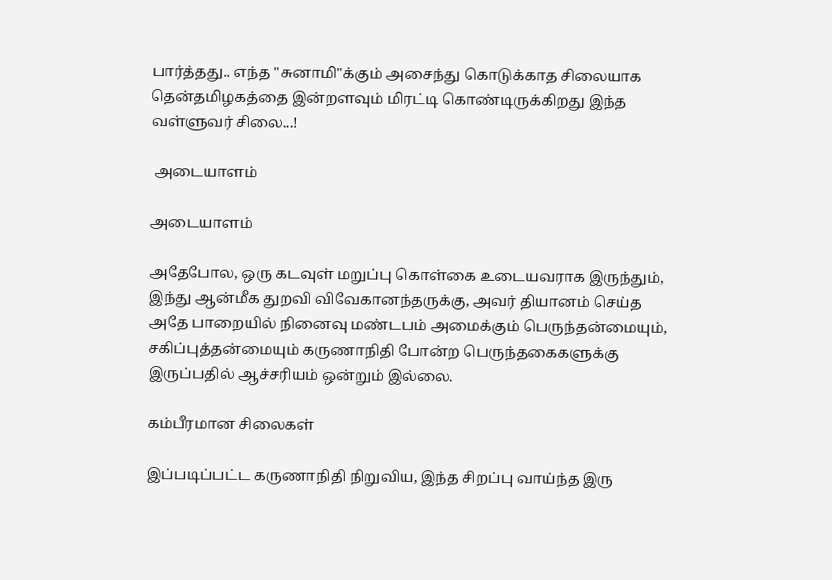பார்த்தது.. எந்த "சுனாமி"க்கும் அசைந்து கொடுக்காத சிலையாக தென்தமிழகத்தை இன்றளவும் மிரட்டி கொண்டிருக்கிறது இந்த வள்ளுவர் சிலை...!

 அடையாளம்

அடையாளம்

அதேபோல, ஒரு கடவுள் மறுப்பு கொள்கை உடையவராக இருந்தும், இந்து ஆன்மீக துறவி விவேகானந்தருக்கு, அவர் தியானம் செய்த அதே பாறையில் நினைவு மண்டபம் அமைக்கும் பெருந்தன்மையும், சகிப்புத்தன்மையும் கருணாநிதி போன்ற பெருந்தகைகளுக்கு இருப்பதில் ஆச்சரியம் ஒன்றும் இல்லை.

கம்பீரமான சிலைகள்

இப்படிப்பட்ட கருணாநிதி நிறுவிய, இந்த சிறப்பு வாய்ந்த இரு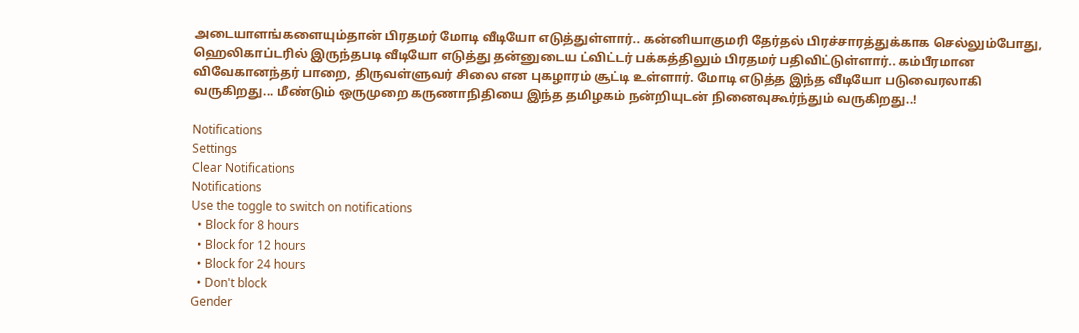அடையாளங்களையும்தான் பிரதமர் மோடி வீடியோ எடுத்துள்ளார்.. கன்னியாகுமரி தேர்தல் பிரச்சாரத்துக்காக செல்லும்போது, ஹெலிகாப்டரில் இருந்தபடி வீடியோ எடுத்து தன்னுடைய ட்விட்டர் பக்கத்திலும் பிரதமர் பதிவிட்டுள்ளார்.. கம்பீரமான விவேகானந்தர் பாறை, திருவள்ளுவர் சிலை என புகழாரம் சூட்டி உள்ளார். மோடி எடுத்த இந்த வீடியோ படுவைரலாகி வருகிறது... மீண்டும் ஒருமுறை கருணாநிதியை இந்த தமிழகம் நன்றியுடன் நினைவுகூர்ந்தும் வருகிறது..!

Notifications
Settings
Clear Notifications
Notifications
Use the toggle to switch on notifications
  • Block for 8 hours
  • Block for 12 hours
  • Block for 24 hours
  • Don't block
Gender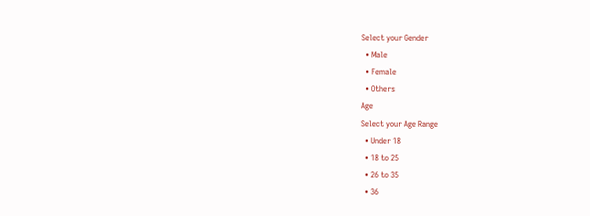Select your Gender
  • Male
  • Female
  • Others
Age
Select your Age Range
  • Under 18
  • 18 to 25
  • 26 to 35
  • 36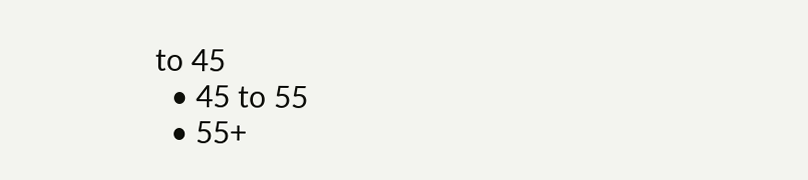to 45
  • 45 to 55
  • 55+